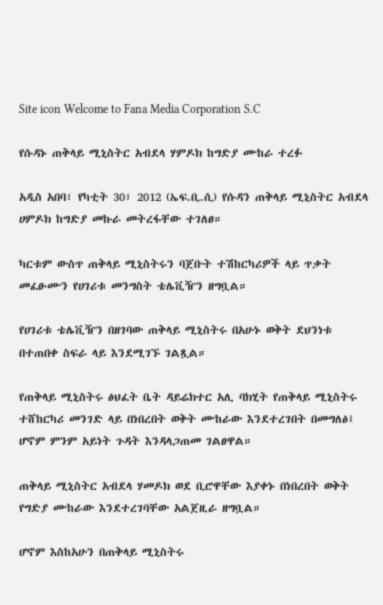Site icon Welcome to Fana Media Corporation S.C

የሱዳኑ ጠቅላይ ሚኒስትር አብደላ ሃምዶክ ከግድያ ሙከራ ተረፉ

አዲስ አበባ፣ የካቲት 30፣ 2012 (ኤፍ.ቢ.ሲ) የሱዳን ጠቅላይ ሚኒስትር አብደላ ሀምዶክ ከግድያ መኩራ መትረፋቸው ተገለፀ።

ካርቱም ውስጥ ጠቅላይ ሚኒስትሩን ባጀቡት ተሽከርካሪዎች ላይ ጥቃት መፈፁሙን የሀገሪቱ መንግስት ቴሌቪዥን ዘግቧል።

የሀገሪቱ ቴሌቪዥን በዘገባው ጠቅላይ ሚኒስትሩ በአሁኑ ወቅት ደህንነቱ በተጠበቀ ስፍራ ላይ እንደሚገኙ ገልጿል።

የጠቅላይ ሚኒስትሩ ፅህፈት ቤት ዳይሬክተር አሊ ባክሂት የጠቅላይ ሚኒስትሩ ተሸከርካሪ መንገድ ላይ በነበረበት ወቅት ሙከራው እንደተረገበት በመግለፅ፤ ሆኖም ምንም አይነት ጉዳት እንዳላጋጠመ ገልፀዋል።

ጠቅላይ ሚኒስትር አብደላ ሃመዶክ ወደ ቢሮዋቸው እያቀኑ በነበረበት ወቅት የግድያ ሙከራው እንደተረገባቸው አልጀዚራ ዘግቧል።

ሆኖም እስከአሁን በጠቅላይ ሚኒስትሩ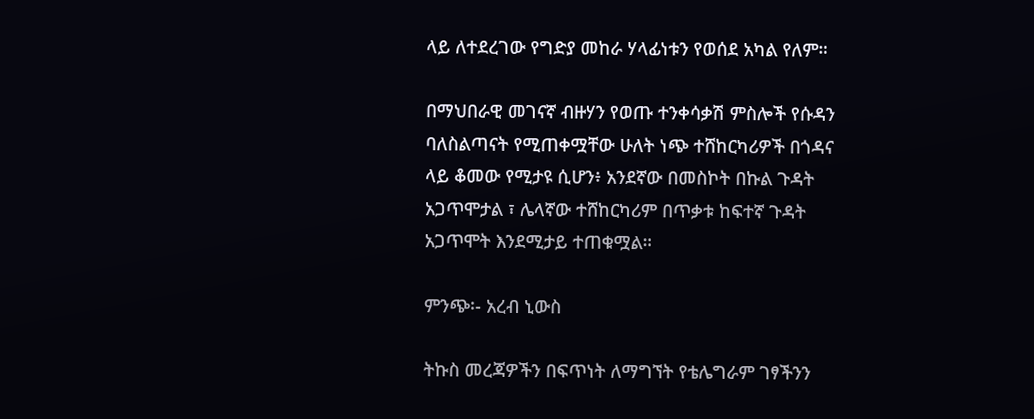ላይ ለተደረገው የግድያ መከራ ሃላፊነቱን የወሰደ አካል የለም።

በማህበራዊ መገናኛ ብዙሃን የወጡ ተንቀሳቃሽ ምስሎች የሱዳን ባለስልጣናት የሚጠቀሟቸው ሁለት ነጭ ተሸከርካሪዎች በጎዳና ላይ ቆመው የሚታዩ ሲሆን፥ አንደኛው በመስኮት በኩል ጉዳት አጋጥሞታል ፣ ሌላኛው ተሸከርካሪም በጥቃቱ ከፍተኛ ጉዳት አጋጥሞት እንደሚታይ ተጠቁሟል።

ምንጭ፡- አረብ ኒውስ

ትኩስ መረጃዎችን በፍጥነት ለማግኘት የቴሌግራም ገፃችንን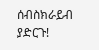ሰብስክራይብ ያድርጉ!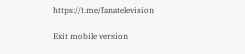https://t.me/fanatelevision

Exit mobile version